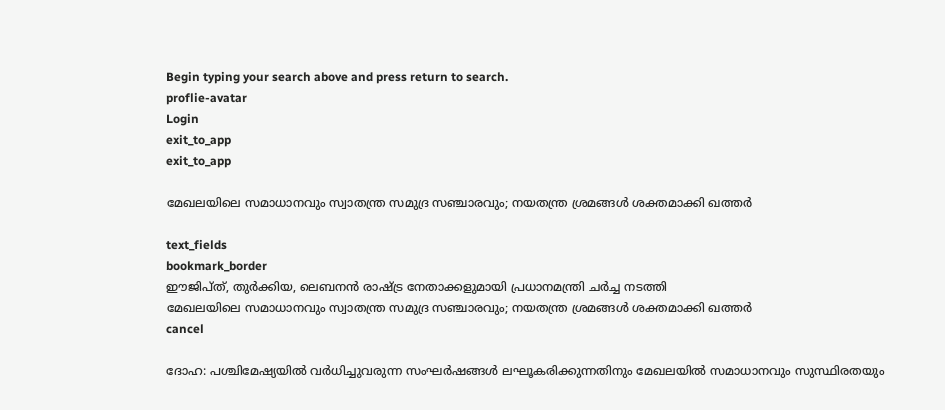Begin typing your search above and press return to search.
proflie-avatar
Login
exit_to_app
exit_to_app

മേഖലയിലെ സമാധാനവും സ്വാതന്ത്ര സമുദ്ര സഞ്ചാരവും; നയതന്ത്ര ശ്രമങ്ങൾ ശക്തമാക്കി ഖത്തർ

text_fields
bookmark_border
ഈജിപ്ത്, തുർക്കിയ, ലെബനൻ രാഷ്ട്ര നേതാക്കളുമായി പ്രധാനമന്ത്രി ചർച്ച നടത്തി
മേഖലയിലെ സമാധാനവും സ്വാതന്ത്ര സമുദ്ര സഞ്ചാരവും; നയതന്ത്ര ശ്രമങ്ങൾ ശക്തമാക്കി ഖത്തർ
cancel

ദോഹ: പശ്ചിമേഷ്യയിൽ വർധിച്ചുവരുന്ന സംഘർഷങ്ങൾ ലഘൂകരിക്കുന്നതിനും മേഖലയിൽ സമാധാനവും സുസ്ഥിരതയും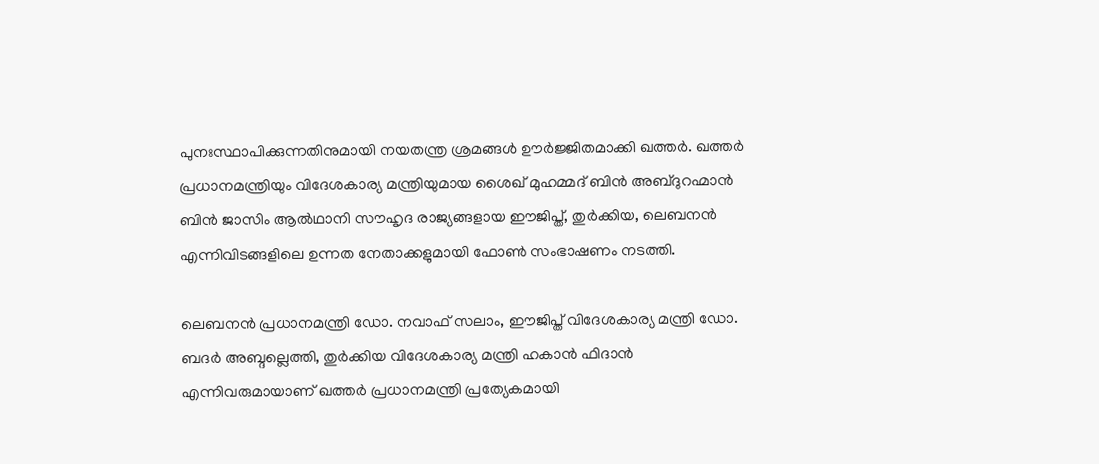പുനഃസ്ഥാപിക്കുന്നതിനുമായി നയതന്ത്ര ശ്രമങ്ങൾ ഊർജ്ജിതമാക്കി ഖത്തർ. ഖത്തർ പ്രധാനമന്ത്രിയും വിദേശകാര്യ മന്ത്രിയുമായ ശൈഖ് മുഹമ്മദ് ബിൻ അബ്ദുറഹ്മാൻ ബിൻ ജാസിം ആൽഥാനി സൗഹൃദ രാജ്യങ്ങളായ ഈജിപ്ത്, തുർക്കിയ, ലെബനൻ എന്നിവിടങ്ങളിലെ ഉന്നത നേതാക്കളുമായി ഫോൺ സംഭാഷണം നടത്തി.

ലെബനൻ പ്രധാനമന്ത്രി ഡോ. നവാഫ് സലാം, ഈജിപ്ത് വിദേശകാര്യ മന്ത്രി ഡോ. ബദർ അബ്ദല്ലെത്തി, തുർക്കിയ വിദേശകാര്യ മന്ത്രി ഹകാൻ ഫിദാൻ എന്നിവരുമായാണ് ഖത്തർ പ്രധാനമന്ത്രി പ്രത്യേകമായി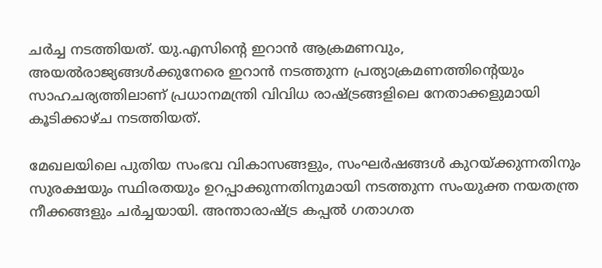ചർച്ച നടത്തിയത്. യു.എസിന്റെ ഇറാൻ ആക്രമണവും, അയൽരാജ്യങ്ങൾക്കുനേരെ ഇറാൻ നടത്തുന്ന പ്രത്യാക്രമണത്തിന്റെയും സാഹചര്യത്തിലാണ് പ്രധാനമന്ത്രി വിവിധ രാഷ്ട്രങ്ങളിലെ നേതാക്കളുമായി കൂടിക്കാഴ്ച നടത്തിയത്.

മേഖലയിലെ പുതിയ സംഭവ വികാസങ്ങളും, സംഘർഷങ്ങൾ കുറയ്ക്കുന്നതിനും സുരക്ഷയും സ്ഥിരതയും ഉറപ്പാക്കുന്നതിനുമായി നടത്തുന്ന സംയുക്ത നയതന്ത്ര നീക്കങ്ങളും ചർച്ചയായി. അന്താരാഷ്ട്ര കപ്പൽ ഗതാഗത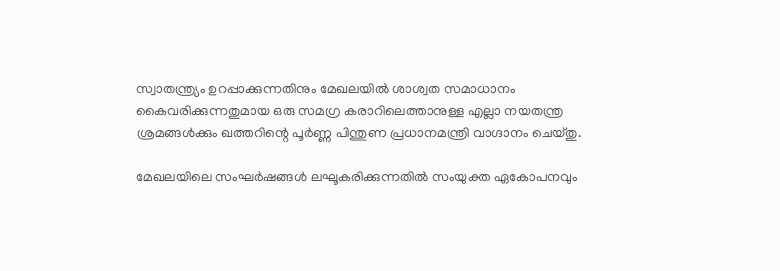സ്വാതന്ത്ര്യം ഉറപ്പാക്കുന്നതിനും മേഖലയിൽ ശാശ്വത സമാധാനം കൈവരിക്കുന്നതുമായ ഒരു സമഗ്ര കരാറിലെത്താനുള്ള എല്ലാ നയതന്ത്ര ശ്രമങ്ങൾക്കും ഖത്തറിന്റെ പൂർണ്ണ പിന്തുണ പ്രധാനമന്ത്രി വാഗ്ദാനം ചെയ്തു.

മേഖലയിലെ സംഘർഷങ്ങൾ ലഘൂകരിക്കുന്നതിൽ സംയുക്ത ഏകോപനവും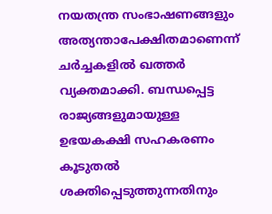നയതന്ത്ര സംഭാഷണങ്ങളും അത്യന്താപേക്ഷിതമാണെന്ന് ചർച്ചകളിൽ ഖത്തർ വ്യക്തമാക്കി. ബന്ധപ്പെട്ട രാജ്യങ്ങളുമായുള്ള ഉഭയകക്ഷി സഹകരണം കൂടുതൽ ശക്തിപ്പെടുത്തുന്നതിനും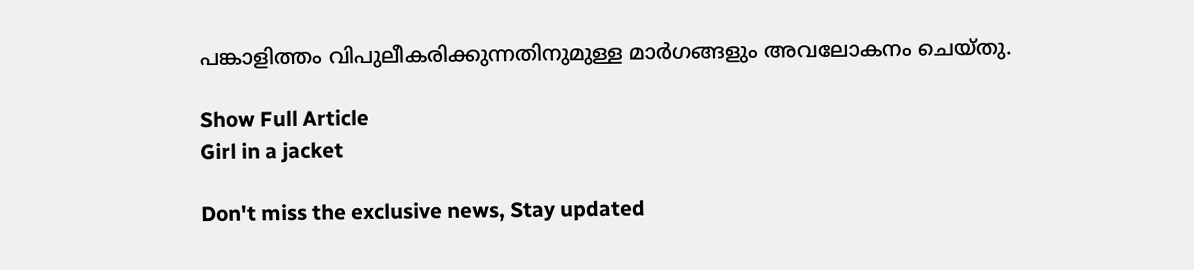പങ്കാളിത്തം വിപുലീകരിക്കുന്നതിനുമുള്ള മാർഗങ്ങളും അവലോകനം ചെയ്തു.

Show Full Article
Girl in a jacket

Don't miss the exclusive news, Stay updated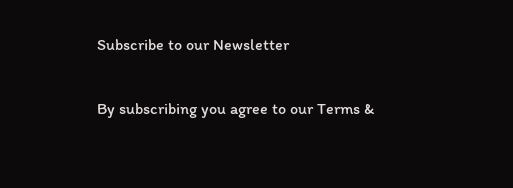Subscribe to our Newsletter

By subscribing you agree to our Terms &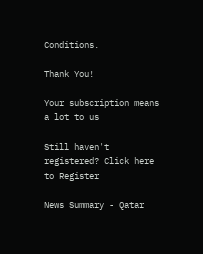Conditions.

Thank You!

Your subscription means a lot to us

Still haven't registered? Click here to Register

News Summary - Qatar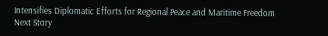Intensifies Diplomatic Efforts for Regional Peace and Maritime Freedom
Next Story